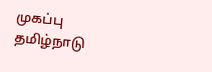முகப்பு
தமிழ்நாடு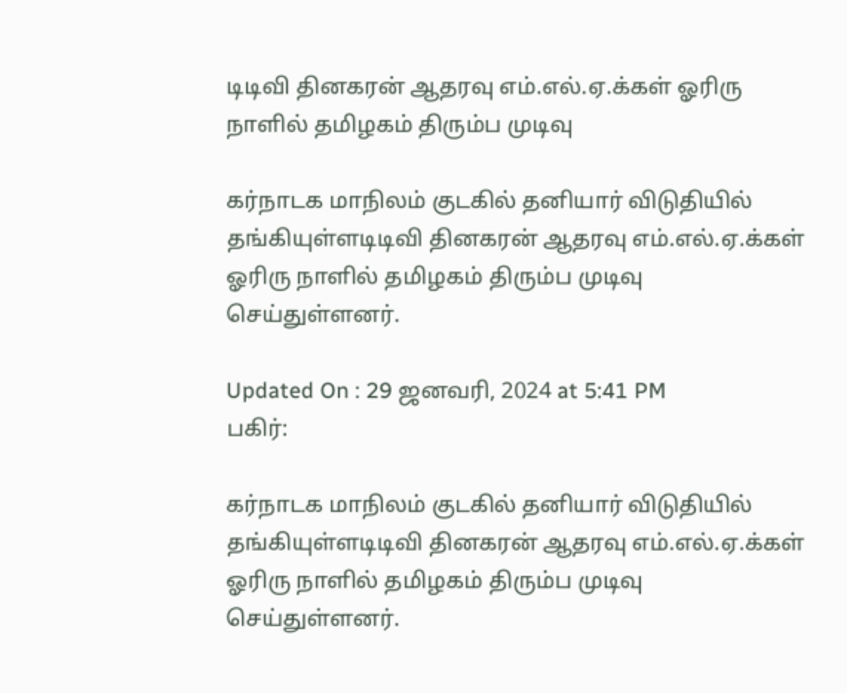டிடிவி தினகரன் ஆதரவு எம்.எல்.ஏ.க்கள் ஓரிரு நாளில் தமிழகம் திரும்ப முடிவு

கர்நாடக மாநிலம் குடகில் தனியார் விடுதியில் தங்கியுள்ளடிடிவி தினகரன் ஆதரவு எம்.எல்.ஏ.க்கள் ஓரிரு நாளில் தமிழகம் திரும்ப முடிவு செய்துள்ளனர்.

Updated On : 29 ஜனவரி, 2024 at 5:41 PM
பகிர்:

கர்நாடக மாநிலம் குடகில் தனியார் விடுதியில் தங்கியுள்ளடிடிவி தினகரன் ஆதரவு எம்.எல்.ஏ.க்கள் ஓரிரு நாளில் தமிழகம் திரும்ப முடிவு செய்துள்ளனர்.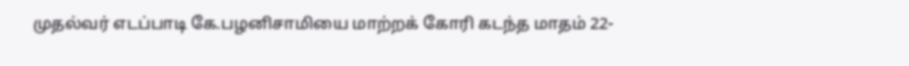முதல்வர் எடப்பாடி கே.பழனிசாமியை மாற்றக் கோரி கடந்த மாதம் 22-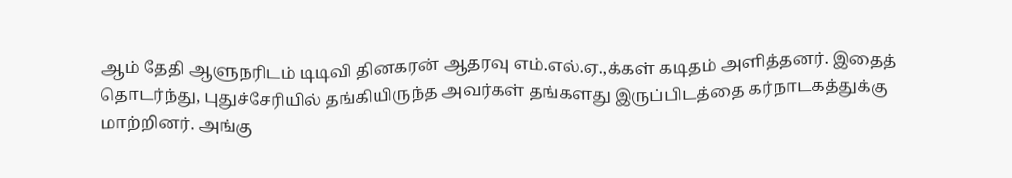ஆம் தேதி ஆளுநரிடம் டிடிவி தினகரன் ஆதரவு எம்.எல்.ஏ.,க்கள் கடிதம் அளித்தனர். இதைத் தொடர்ந்து, புதுச்சேரியில் தங்கியிருந்த அவர்கள் தங்களது இருப்பிடத்தை கர்நாடகத்துக்கு மாற்றினர். அங்கு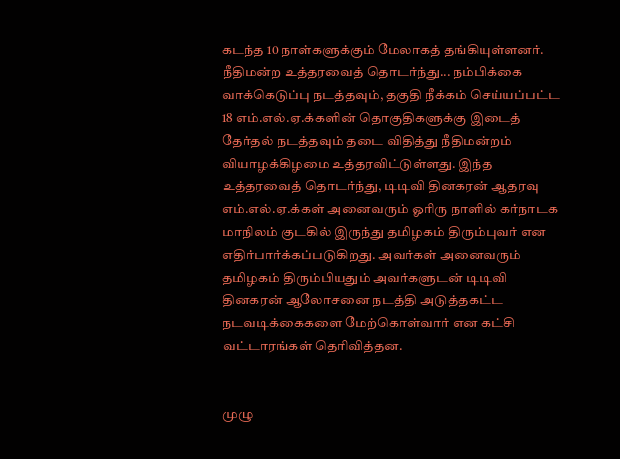கடந்த 10 நாள்களுக்கும் மேலாகத் தங்கியுள்ளனர்.
நீதிமன்ற உத்தரவைத் தொடர்ந்து... நம்பிக்கை வாக்கெடுப்பு நடத்தவும், தகுதி நீக்கம் செய்யப்பட்ட 18 எம்.எல்.ஏ.க்களின் தொகுதிகளுக்கு இடைத் தேர்தல் நடத்தவும் தடை விதித்து நீதிமன்றம் வியாழக்கிழமை உத்தரவிட்டுள்ளது. இந்த உத்தரவைத் தொடர்ந்து, டிடிவி தினகரன் ஆதரவு எம்.எல்.ஏ.க்கள் அனைவரும் ஓரிரு நாளில் கர்நாடக மாநிலம் குடகில் இருந்து தமிழகம் திரும்புவர் என எதிர்பார்க்கப்படுகிறது. அவர்கள் அனைவரும் தமிழகம் திரும்பியதும் அவர்களுடன் டிடிவி தினகரன் ஆலோசனை நடத்தி அடுத்தகட்ட நடவடிக்கைகளை மேற்கொள்வார் என கட்சி வட்டாரங்கள் தெரிவித்தன.


முழு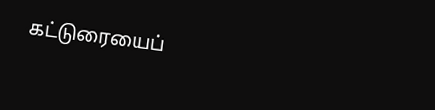கட்டுரையைப்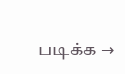படிக்க →